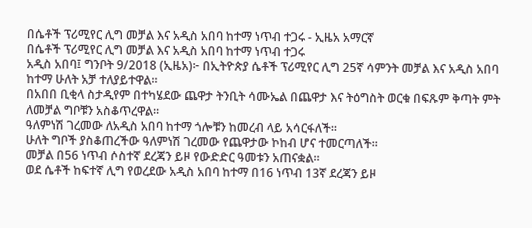በሴቶች ፕሪሚየር ሊግ መቻል እና አዲስ አበባ ከተማ ነጥብ ተጋሩ - ኢዜአ አማርኛ
በሴቶች ፕሪሚየር ሊግ መቻል እና አዲስ አበባ ከተማ ነጥብ ተጋሩ
አዲስ አበባ፤ ግንቦት 9/2018 (ኢዜአ)፦ በኢትዮጵያ ሴቶች ፕሪሚየር ሊግ 25ኛ ሳምንት መቻል እና አዲስ አበባ ከተማ ሁለት አቻ ተለያይተዋል።
በአበበ ቢቂላ ስታዲየም በተካሄደው ጨዋታ ትንቢት ሳሙኤል በጨዋታ እና ትዕግስት ወርቁ በፍጹም ቅጣት ምት ለመቻል ግቦቹን አስቆጥረዋል።
ዓለምነሽ ገረመው ለአዲስ አበባ ከተማ ጎሎቹን ከመረብ ላይ አሳርፋለች።
ሁለት ግቦች ያስቆጠረችው ዓለምነሽ ገረመው የጨዋታው ኮከብ ሆና ተመርጣለች።
መቻል በ56 ነጥብ ሶስተኛ ደረጃን ይዞ የውድድር ዓመቱን አጠናቋል።
ወደ ሴቶች ከፍተኛ ሊግ የወረደው አዲስ አበባ ከተማ በ16 ነጥብ 13ኛ ደረጃን ይዞ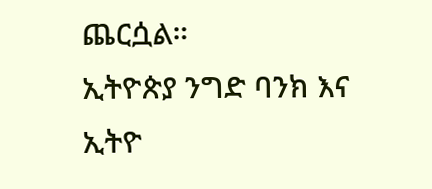ጨርሷል።
ኢትዮጵያ ንግድ ባንክ እና ኢትዮ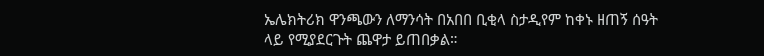ኤሌክትሪክ ዋንጫውን ለማንሳት በአበበ ቢቂላ ስታዲየም ከቀኑ ዘጠኝ ሰዓት ላይ የሚያደርጉት ጨዋታ ይጠበቃል።